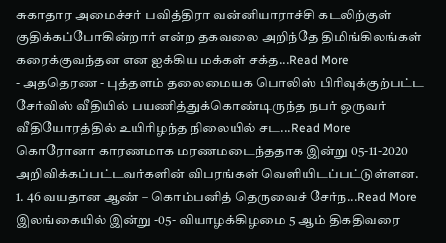சுகாதார அமைச்சர் பவித்திரா வன்னியாராச்சி கடலிற்குள் குதிக்கப்போகின்றார் என்ற தகவலை அறிந்தே திமிங்கிலங்கள் கரைக்குவந்தன என ஐக்கிய மக்கள் சக்த...Read More
- அததெரண - புத்தளம் தலைமையக பொலிஸ் பிரிவுக்குற்பட்ட சேர்விஸ் வீதியில் பயணித்துக்கொண்டிருந்த நபர் ஒருவர் வீதியோரத்தில் உயிரிழந்த நிலையில் சட...Read More
கொரோனா காரணமாக மரணமடைந்ததாக இன்று 05-11-2020 அறிவிக்கப்பட்டவர்களின் விபரங்கள் வெளியிடப்பட்டுள்ளன. 1. 46 வயதான ஆண் – கொம்பனித் தெருவைச் சேர்ந...Read More
இலங்கையில் இன்று -05- வியாழக்கிழமை 5 ஆம் திகதிவரை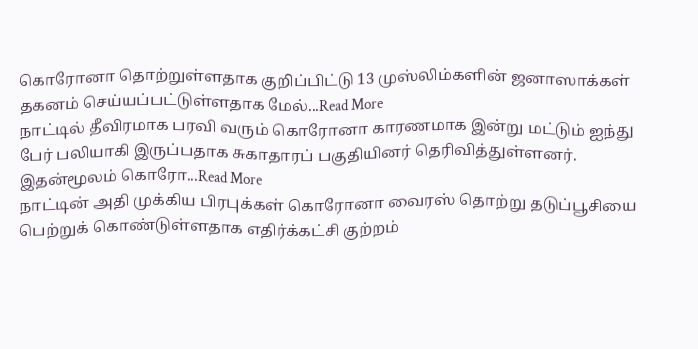கொரோனா தொற்றுள்ளதாக குறிப்பிட்டு 13 முஸ்லிம்களின் ஜனாஸாக்கள் தகனம் செய்யப்பட்டுள்ளதாக மேல்...Read More
நாட்டில் தீவிரமாக பரவி வரும் கொரோனா காரணமாக இன்று மட்டும் ஐந்து பேர் பலியாகி இருப்பதாக சுகாதாரப் பகுதியினர் தெரிவித்துள்ளனர். இதன்மூலம் கொரோ...Read More
நாட்டின் அதி முக்கிய பிரபுக்கள் கொரோனா வைரஸ் தொற்று தடுப்பூசியை பெற்றுக் கொண்டுள்ளதாக எதிர்க்கட்சி குற்றம்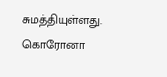சுமத்தியுள்ளது. கொரோனா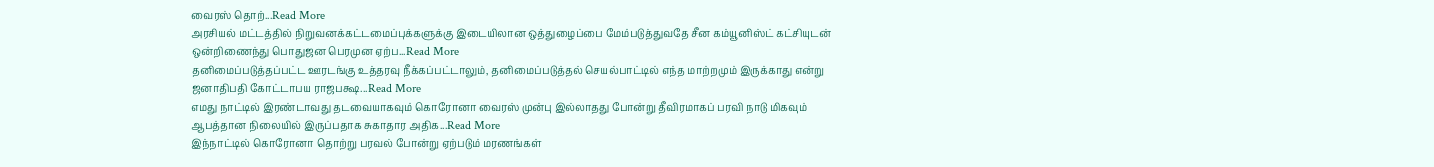வைரஸ் தொற்...Read More
அரசியல் மட்டத்தில் நிறுவனக்கட்டமைப்புக்களுக்கு இடையிலான ஒத்துழைப்பை மேம்படுத்துவதே சீன கம்யூனிஸ்ட் கட்சியுடன் ஒன்றிணைந்து பொதுஜன பெரமுன ஏற்ப...Read More
தனிமைப்படுத்தப்பட்ட ஊரடங்கு உத்தரவு நீக்கப்பட்டாலும், தனிமைப்படுத்தல் செயல்பாட்டில் எந்த மாற்றமும் இருக்காது என்று ஜனாதிபதி கோட்டாபய ராஜபக்ஷ...Read More
எமது நாட்டில் இரண்டாவது தடவையாகவும் கொரோனா வைரஸ் முன்பு இல்லாதது போன்று தீவிரமாகப் பரவி நாடு மிகவும் ஆபத்தான நிலையில் இருப்பதாக சுகாதார அதிக...Read More
இந்நாட்டில் கொரோனா தொற்று பரவல் போன்று ஏற்படும் மரணங்கள்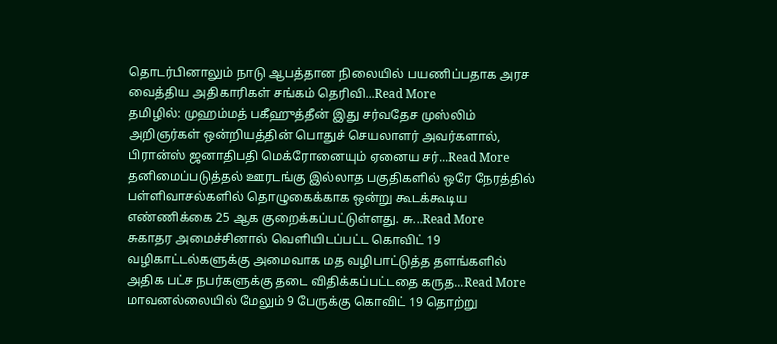தொடர்பினாலும் நாடு ஆபத்தான நிலையில் பயணிப்பதாக அரச வைத்திய அதிகாரிகள் சங்கம் தெரிவி...Read More
தமிழில்: முஹம்மத் பகீஹுத்தீன் இது சர்வதேச முஸ்லிம் அறிஞர்கள் ஒன்றியத்தின் பொதுச் செயலாளர் அவர்களால், பிரான்ஸ் ஜனாதிபதி மெக்ரோனையும் ஏனைய சர்...Read More
தனிமைப்படுத்தல் ஊரடங்கு இல்லாத பகுதிகளில் ஒரே நேரத்தில் பள்ளிவாசல்களில் தொழுகைக்காக ஒன்று கூடக்கூடிய எண்ணிக்கை 25 ஆக குறைக்கப்பட்டுள்ளது. சு...Read More
சுகாதர அமைச்சினால் வெளியிடப்பட்ட கொவிட் 19 வழிகாட்டல்களுக்கு அமைவாக மத வழிபாட்டுத்த தளங்களில் அதிக பட்ச நபர்களுக்கு தடை விதிக்கப்பட்டதை கருத...Read More
மாவனல்லையில் மேலும் 9 பேருக்கு கொவிட் 19 தொற்று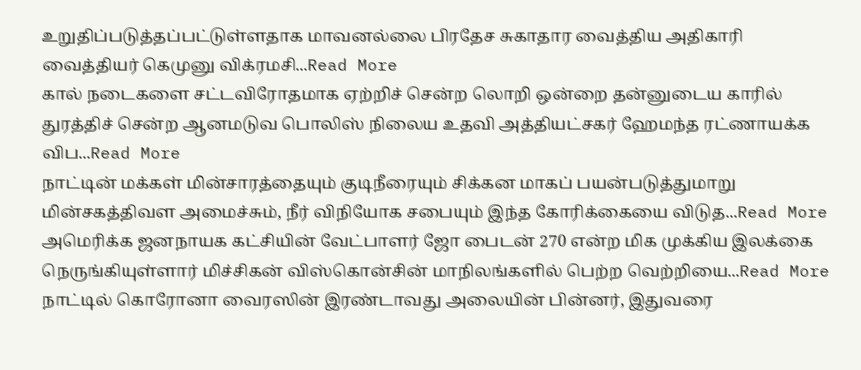உறுதிப்படுத்தப்பட்டுள்ளதாக மாவனல்லை பிரதேச சுகாதார வைத்திய அதிகாரி வைத்தியர் கெமுனு விக்ரமசி...Read More
கால் நடைகளை சட்டவிரோதமாக ஏற்றிச் சென்ற லொறி ஒன்றை தன்னுடைய காரில் துரத்திச் சென்ற ஆனமடுவ பொலிஸ் நிலைய உதவி அத்தியட்சகர் ஹேமந்த ரட்ணாயக்க விப...Read More
நாட்டின் மக்கள் மின்சாரத்தையும் குடிநீரையும் சிக்கன மாகப் பயன்படுத்துமாறு மின்சகத்திவள அமைச்சும், நீர் விநியோக சபையும் இந்த கோரிக்கையை விடுத...Read More
அமெரிக்க ஜனநாயக கட்சியின் வேட்பாளர் ஜோ பைடன் 270 என்ற மிக முக்கிய இலக்கை நெருங்கியுள்ளார் மிச்சிகன் விஸ்கொன்சின் மாநிலங்களில் பெற்ற வெற்றியை...Read More
நாட்டில் கொரோனா வைரஸின் இரண்டாவது அலையின் பின்னர், இதுவரை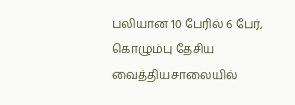பலியான 10 பேரில் 6 பேர், கொழும்பு தேசிய வைத்தியசாலையில்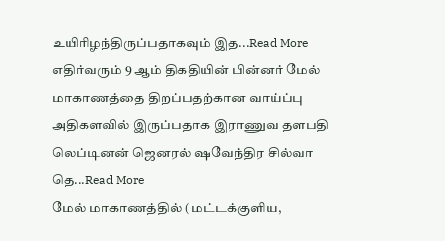உயிரிழந்திருப்பதாகவும் இத...Read More
எதிர்வரும் 9 ஆம் திகதியின் பின்னர் மேல் மாகாணத்தை திறப்பதற்கான வாய்ப்பு அதிகளவில் இருப்பதாக இராணுவ தளபதி லெப்டினன் ஜெனரல் ஷவேந்திர சில்வா தெ...Read More
மேல் மாகாணத்தில் (மட்டக்குளிய,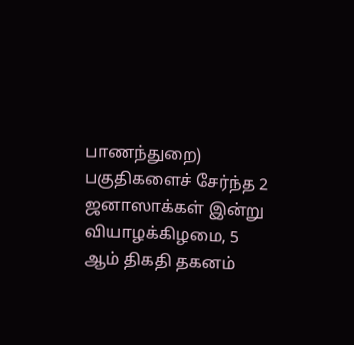பாணந்துறை) பகுதிகளைச் சேர்ந்த 2 ஜனாஸாக்கள் இன்று வியாழக்கிழமை, 5 ஆம் திகதி தகனம்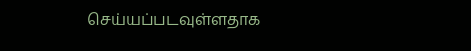செய்யப்படவுள்ளதாக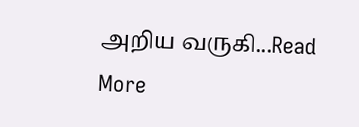அறிய வருகி...Read More